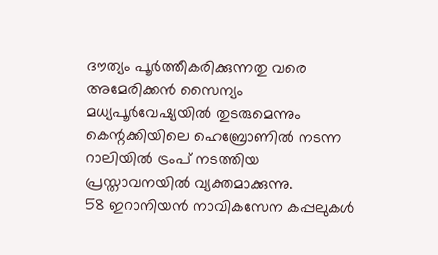ദൗത്യം പൂർത്തീകരിക്കുന്നതു വരെ അമേരിക്കൻ സൈന്യം മധ്യപൂർവേഷ്യയിൽ തുടരുമെന്നും കെന്റക്കിയിലെ ഹെബ്രോണിൽ നടന്ന റാലിയിൽ ട്രംപ് നടത്തിയ പ്രസ്താവനയിൽ വ്യക്തമാക്കുന്നു.
58 ഇറാനിയൻ നാവികസേന കപ്പലുകൾ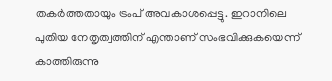തകർത്തതായും ട്രംപ് അവകാശപ്പെട്ടു. ഇറാനിലെ പുതിയ നേതൃത്വത്തിന് എന്താണ് സംഭവിക്കുകയെന്ന് കാത്തിരുന്നു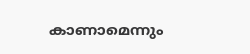കാണാമെന്നും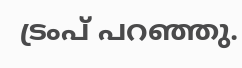ട്രംപ് പറഞ്ഞു.